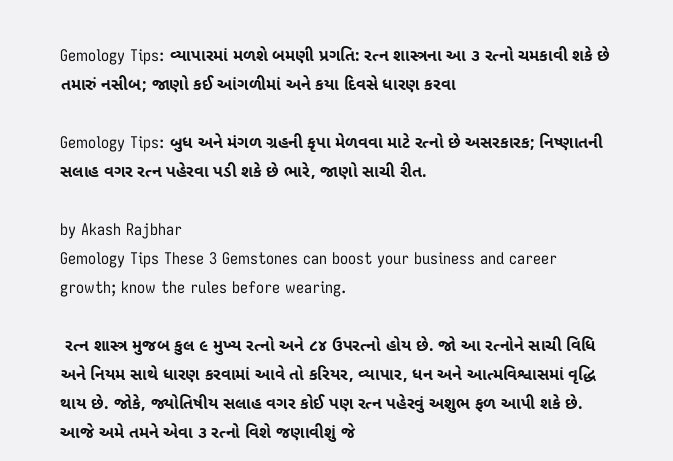Gemology Tips: વ્યાપારમાં મળશે બમણી પ્રગતિ: રત્ન શાસ્ત્રના આ ૩ રત્નો ચમકાવી શકે છે તમારું નસીબ; જાણો કઈ આંગળીમાં અને કયા દિવસે ધારણ કરવા

Gemology Tips: બુધ અને મંગળ ગ્રહની કૃપા મેળવવા માટે રત્નો છે અસરકારક; નિષ્ણાતની સલાહ વગર રત્ન પહેરવા પડી શકે છે ભારે, જાણો સાચી રીત.

by Akash Rajbhar
Gemology Tips These 3 Gemstones can boost your business and career growth; know the rules before wearing.

 રત્ન શાસ્ત્ર મુજબ કુલ ૯ મુખ્ય રત્નો અને ૮૪ ઉપરત્નો હોય છે. જો આ રત્નોને સાચી વિધિ અને નિયમ સાથે ધારણ કરવામાં આવે તો કરિયર, વ્યાપાર, ધન અને આત્મવિશ્વાસમાં વૃદ્ધિ થાય છે. જોકે, જ્યોતિષીય સલાહ વગર કોઈ પણ રત્ન પહેરવું અશુભ ફળ આપી શકે છે. આજે અમે તમને એવા ૩ રત્નો વિશે જણાવીશું જે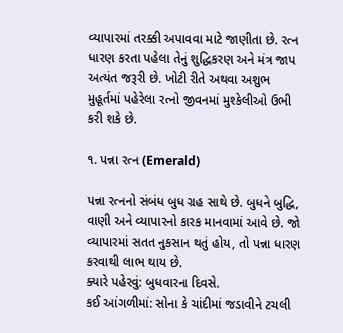વ્યાપારમાં તરક્કી અપાવવા માટે જાણીતા છે. રત્ન ધારણ કરતા પહેલા તેનું શુદ્ધિકરણ અને મંત્ર જાપ અત્યંત જરૂરી છે. ખોટી રીતે અથવા અશુભ મુહૂર્તમાં પહેરેલા રત્નો જીવનમાં મુશ્કેલીઓ ઉભી કરી શકે છે.

૧. પન્ના રત્ન (Emerald)

પન્ના રત્નનો સંબંધ બુધ ગ્રહ સાથે છે. બુધને બુદ્ધિ, વાણી અને વ્યાપારનો કારક માનવામાં આવે છે. જો વ્યાપારમાં સતત નુકસાન થતું હોય, તો પન્ના ધારણ કરવાથી લાભ થાય છે.
ક્યારે પહેરવું: બુધવારના દિવસે.
કઈ આંગળીમાં: સોના કે ચાંદીમાં જડાવીને ટચલી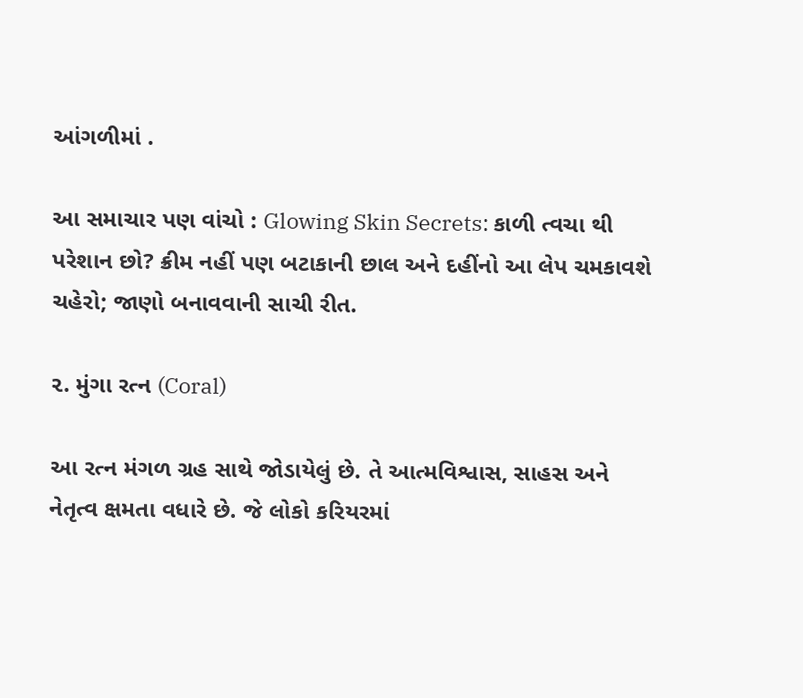આંગળીમાં .

આ સમાચાર પણ વાંચો : Glowing Skin Secrets: કાળી ત્વચા થી પરેશાન છો? ક્રીમ નહીં પણ બટાકાની છાલ અને દહીંનો આ લેપ ચમકાવશે ચહેરો; જાણો બનાવવાની સાચી રીત.

૨. મુંગા રત્ન (Coral)

આ રત્ન મંગળ ગ્રહ સાથે જોડાયેલું છે. તે આત્મવિશ્વાસ, સાહસ અને નેતૃત્વ ક્ષમતા વધારે છે. જે લોકો કરિયરમાં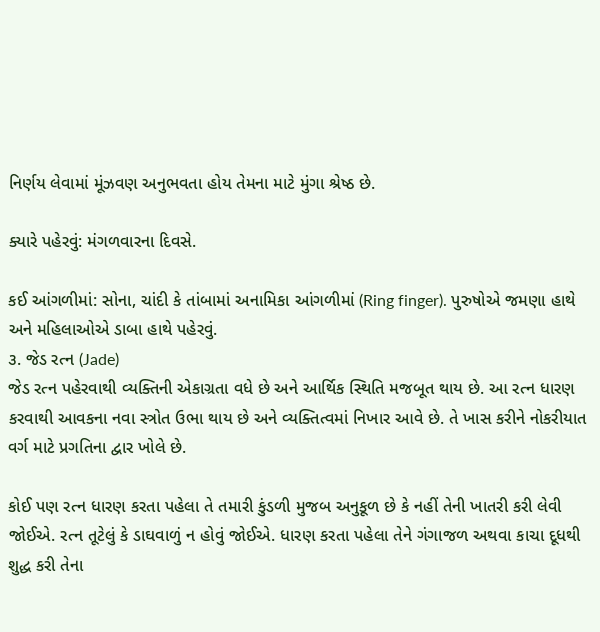નિર્ણય લેવામાં મૂંઝવણ અનુભવતા હોય તેમના માટે મુંગા શ્રેષ્ઠ છે.

ક્યારે પહેરવું: મંગળવારના દિવસે.

કઈ આંગળીમાં: સોના, ચાંદી કે તાંબામાં અનામિકા આંગળીમાં (Ring finger). પુરુષોએ જમણા હાથે અને મહિલાઓએ ડાબા હાથે પહેરવું.
૩. જેડ રત્ન (Jade)
જેડ રત્ન પહેરવાથી વ્યક્તિની એકાગ્રતા વધે છે અને આર્થિક સ્થિતિ મજબૂત થાય છે. આ રત્ન ધારણ કરવાથી આવકના નવા સ્ત્રોત ઉભા થાય છે અને વ્યક્તિત્વમાં નિખાર આવે છે. તે ખાસ કરીને નોકરીયાત વર્ગ માટે પ્રગતિના દ્વાર ખોલે છે.

કોઈ પણ રત્ન ધારણ કરતા પહેલા તે તમારી કુંડળી મુજબ અનુકૂળ છે કે નહીં તેની ખાતરી કરી લેવી જોઈએ. રત્ન તૂટેલું કે ડાઘવાળું ન હોવું જોઈએ. ધારણ કરતા પહેલા તેને ગંગાજળ અથવા કાચા દૂધથી શુદ્ધ કરી તેના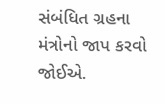સંબંધિત ગ્રહના મંત્રોનો જાપ કરવો જોઈએ.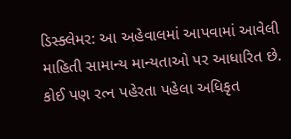ડિસ્ક્લેમર: આ અહેવાલમાં આપવામાં આવેલી માહિતી સામાન્ય માન્યતાઓ પર આધારિત છે. કોઈ પણ રત્ન પહેરતા પહેલા અધિકૃત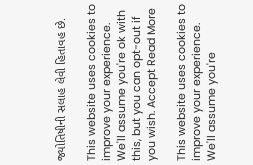જ્યોતિષીની સલાહ લેવી હિતાવહ છે.

This website uses cookies to improve your experience. We'll assume you're ok with this, but you can opt-out if you wish. Accept Read More

This website uses cookies to improve your experience. We'll assume you're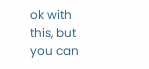ok with this, but you can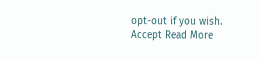opt-out if you wish. Accept Read More